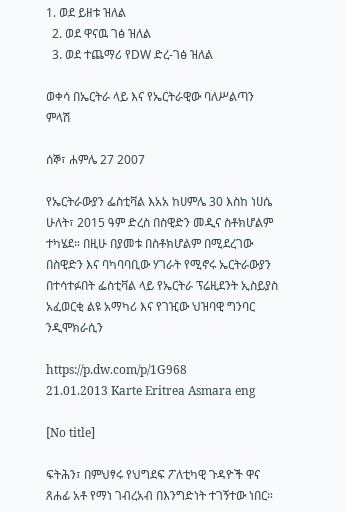1. ወደ ይዘቱ ዝለል
  2. ወደ ዋናዉ ገፅ ዝለል
  3. ወደ ተጨማሪ የDW ድረ-ገፅ ዝለል

ወቀሳ በኤርትራ ላይ እና የኤርትራዊው ባለሥልጣን ምላሽ

ሰኞ፣ ሐምሌ 27 2007

የኤርትራውያን ፌስቲቫል እአአ ከሀምሌ 30 እስከ ነሀሴ ሁለት፣ 2015 ዓም ድረስ በስዊድን መዲና ስቶክሆልም ተካሄደ። በዚሁ በያመቱ በስቶክሆልም በሚደረገው በስዊድን እና ባካባባቢው ሃገራት የሚኖሩ ኤርትራውያን በተሳተፉበት ፌስቲቫል ላይ የኤርትራ ፕሬዚደንት ኢስይያስ አፈወርቂ ልዩ አማካሪ እና የገዢው ህዝባዊ ግንባር ንዲሞክራሲን

https://p.dw.com/p/1G968
21.01.2013 Karte Eritrea Asmara eng

[No title]

ፍትሕን፣ በምህፃሩ የህግደፍ ፖለቲካዊ ጉዳዮች ዋና ጸሐፊ አቶ የማነ ገብረአብ በእንግድነት ተገኝተው ነበር።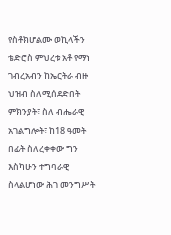የስቶክሆልሙ ወኪላችን ቴድሮስ ምህረቱ አቶ የማነ ገብረአብን ከኤርትራ ብዙ ህዝብ ስለሚሰደድበት ምክንያት፣ ስለ ብሔራዊ አገልግሎት፣ ከ18 ዓመት በፊት ስለረቀቀው ግን እስካሁን ተግባራዊ ስላልሆነው ሕገ መንግሥት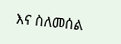እና ስለመሰል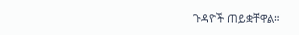ጉዳዮች ጠይቋቸዋል።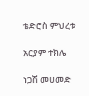ቴድሮስ ምህረቱ

አርያም ተክሌ

ነጋሽ መሀመድ